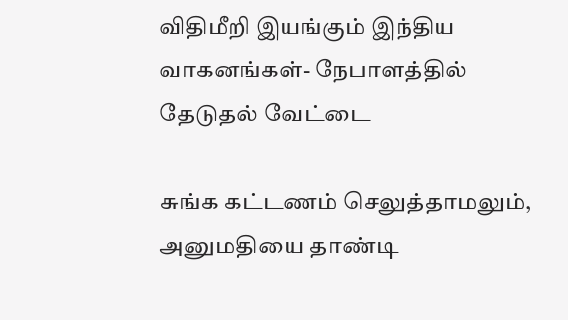விதிமீறி இயங்கும் இந்திய வாகனங்கள்- நேபாளத்தில் தேடுதல் வேட்டை

சுங்க கட்டணம் செலுத்தாமலும், அனுமதியை தாண்டி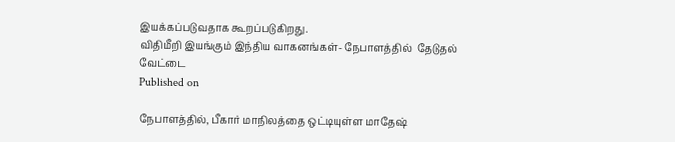இயக்கப்படுவதாக கூறப்படுகிறது.
விதிமீறி இயங்கும் இந்திய வாகனங்கள்- நேபாளத்தில்  தேடுதல் வேட்டை
Published on

நேபாளத்தில், பீகார் மாநிலத்தை ஒட்டியுள்ள மாதேஷ்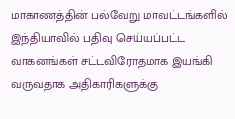மாகாணத்தின் பல்வேறு மாவட்டங்களில் இந்தியாவில் பதிவு செய்யப்பட்ட வாகனங்கள் சட்டவிரோதமாக இயங்கி வருவதாக அதிகாரிகளுக்கு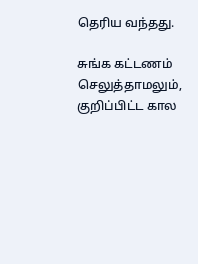தெரிய வந்தது.

சுங்க கட்டணம் செலுத்தாமலும், குறிப்பிட்ட கால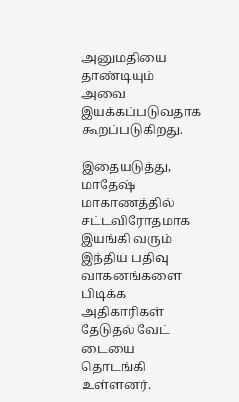அனுமதியை தாண்டியும் அவை இயக்கப்படுவதாக கூறப்படுகிறது.

இதையடுத்து, மாதேஷ் மாகாணத்தில் சட்டவிரோதமாக இயங்கி வரும் இந்திய பதிவு வாகனங்களை பிடிக்க அதிகாரிகள் தேடுதல் வேட் டையை தொடங்கி உள்ளனர்.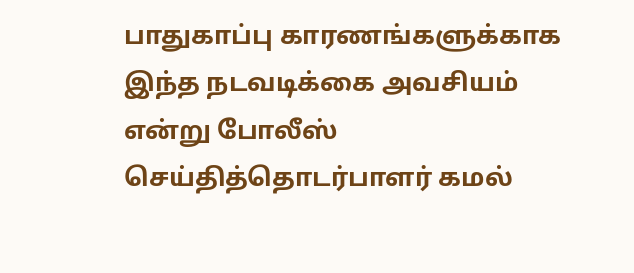பாதுகாப்பு காரணங்களுக்காக இந்த நடவடிக்கை அவசியம் என்று போலீஸ் செய்தித்தொடர்பாளர் கமல்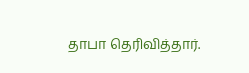தாபா தெரிவித்தார்.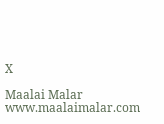X

Maalai Malar
www.maalaimalar.com